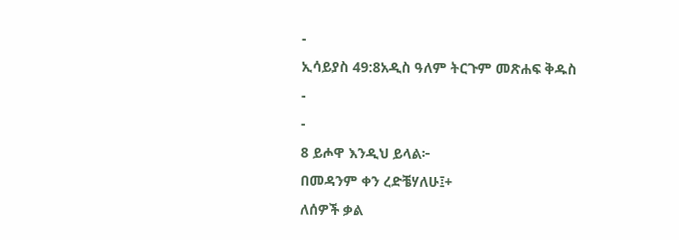-
ኢሳይያስ 49:8አዲስ ዓለም ትርጉም መጽሐፍ ቅዱስ
-
-
8 ይሖዋ እንዲህ ይላል፦
በመዳንም ቀን ረድቼሃለሁ፤+
ለሰዎች ቃል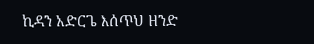ኪዳን አድርጌ እሰጥህ ዘንድ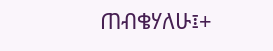ጠብቄሃለሁ፤+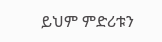ይህም ምድሪቱን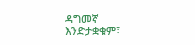ዳግመኛ እንድታቋቁም፣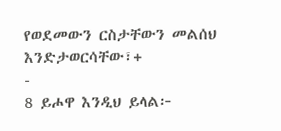የወደመውን ርስታቸውን መልሰህ እንድታወርሳቸው፣+
-
8 ይሖዋ እንዲህ ይላል፦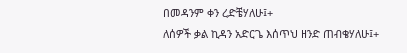በመዳንም ቀን ረድቼሃለሁ፤+
ለሰዎች ቃል ኪዳን አድርጌ እሰጥህ ዘንድ ጠብቄሃለሁ፤+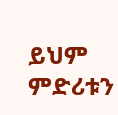ይህም ምድሪቱን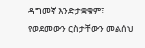ዳግመኛ እንድታቋቁም፣
የወደመውን ርስታቸውን መልሰህ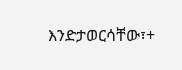እንድታወርሳቸው፣+